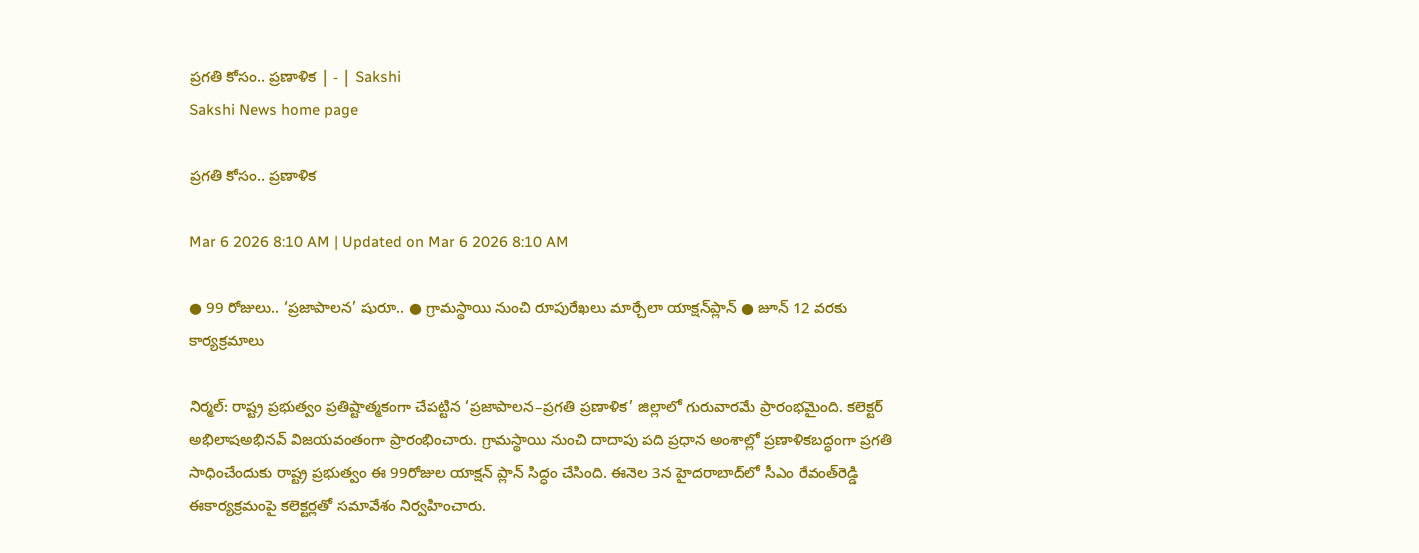ప్రగతి కోసం.. ప్రణాళిక | - | Sakshi
Sakshi News home page

ప్రగతి కోసం.. ప్రణాళిక

Mar 6 2026 8:10 AM | Updated on Mar 6 2026 8:10 AM

● 99 రోజులు.. ‘ప్రజాపాలన’ షురూ.. ● గ్రామస్థాయి నుంచి రూపురేఖలు మార్చేలా యాక్షన్‌ప్లాన్‌ ● జూన్‌ 12 వరకు కార్యక్రమాలు

నిర్మల్‌: రాష్ట్ర ప్రభుత్వం ప్రతిష్టాత్మకంగా చేపట్టిన ‘ప్రజాపాలన–ప్రగతి ప్రణాళిక’ జిల్లాలో గురువారమే ప్రారంభమైంది. కలెక్టర్‌ అభిలాషఅభినవ్‌ విజయవంతంగా ప్రారంభించారు. గ్రామస్థాయి నుంచి దాదాపు పది ప్రధాన అంశాల్లో ప్రణాళికబద్ధంగా ప్రగతి సాధించేందుకు రాష్ట్ర ప్రభుత్వం ఈ 99రోజుల యాక్షన్‌ ప్లాన్‌ సిద్ధం చేసింది. ఈనెల 3న హైదరాబాద్‌లో సీఎం రేవంత్‌రెడ్డి ఈకార్యక్రమంపై కలెక్టర్లతో సమావేశం నిర్వహించారు.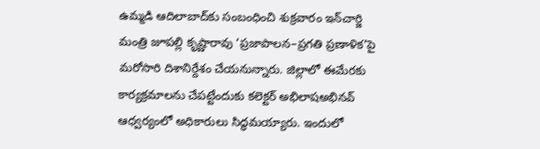ఉమ్మడి ఆదిలాబాద్‌కు సంబంధించి శుక్రవారం ఇన్‌చార్జి మంత్రి జూపల్లి కృష్ణారావు ‘ప్రజాపాలన–ప్రగతి ప్రణాళిక’పై మరోసారి దిశానిర్దేశం చేయనున్నారు. జిల్లాలో ఈమేరకు కార్యక్రమాలను చేపట్టేందుకు కలెక్టర్‌ అభిలాషఅభినవ్‌ ఆధ్వర్యంలో అధికారులు సిద్ధమయ్యారు. ఇందులో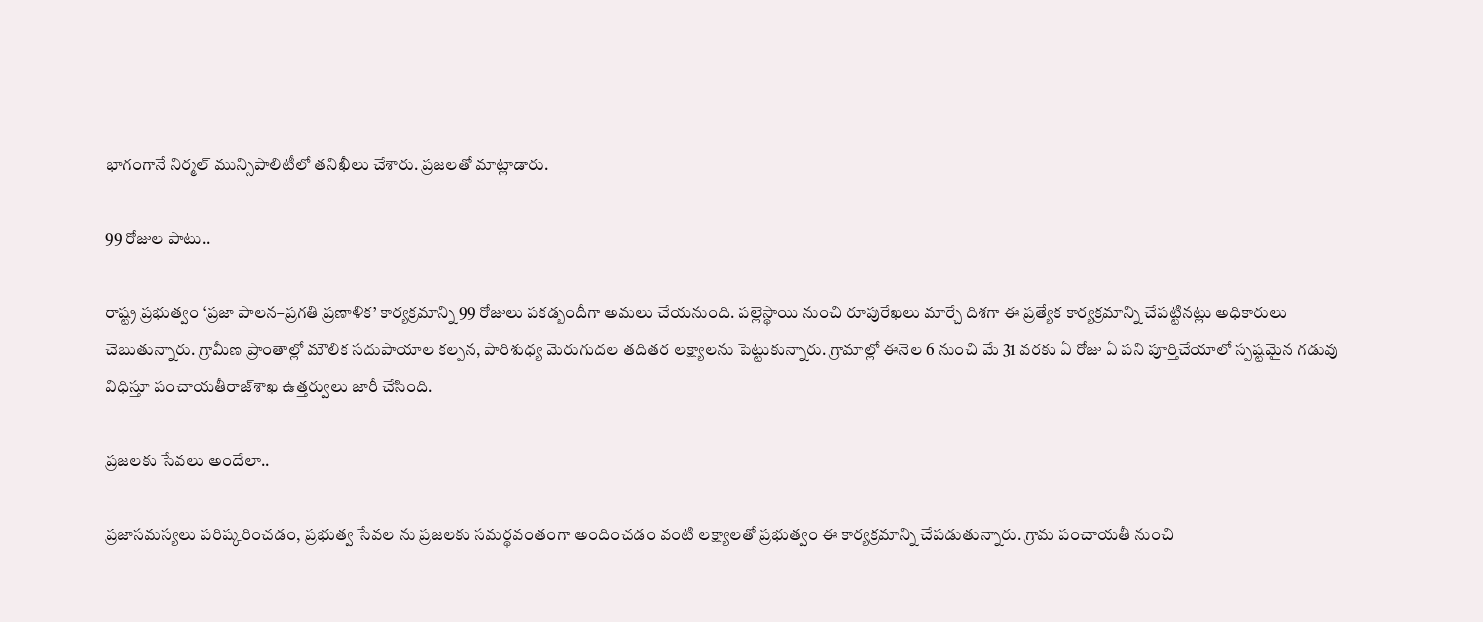భాగంగానే నిర్మల్‌ మున్సిపాలిటీలో తనిఖీలు చేశారు. ప్రజలతో మాట్లాడారు.

99 రోజుల పాటు..

రాష్ట్ర ప్రభుత్వం ‘ప్రజా పాలన–ప్రగతి ప్రణాళిక’ కార్యక్రమాన్ని 99 రోజులు పకడ్బందీగా అమలు చేయనుంది. పల్లెస్థాయి నుంచి రూపురేఖలు మార్చే దిశగా ఈ ప్రత్యేక కార్యక్రమాన్ని చేపట్టినట్లు అధికారులు చెబుతున్నారు. గ్రామీణ ప్రాంతాల్లో మౌలిక సదుపాయాల కల్పన, పారిశుధ్య మెరుగుదల తదితర లక్ష్యాలను పెట్టుకున్నారు. గ్రామాల్లో ఈనెల 6 నుంచి మే 31 వరకు ఏ రోజు ఏ పని పూర్తిచేయాలో స్పష్టమైన గడువు విధిస్తూ పంచాయతీరాజ్‌శాఖ ఉత్తర్వులు జారీ చేసింది.

ప్రజలకు సేవలు అందేలా..

ప్రజాసమస్యలు పరిష్కరించడం, ప్రభుత్వ సేవల ను ప్రజలకు సమర్థవంతంగా అందించడం వంటి లక్ష్యాలతో ప్రభుత్వం ఈ కార్యక్రమాన్ని చేపడుతున్నారు. గ్రామ పంచాయతీ నుంచి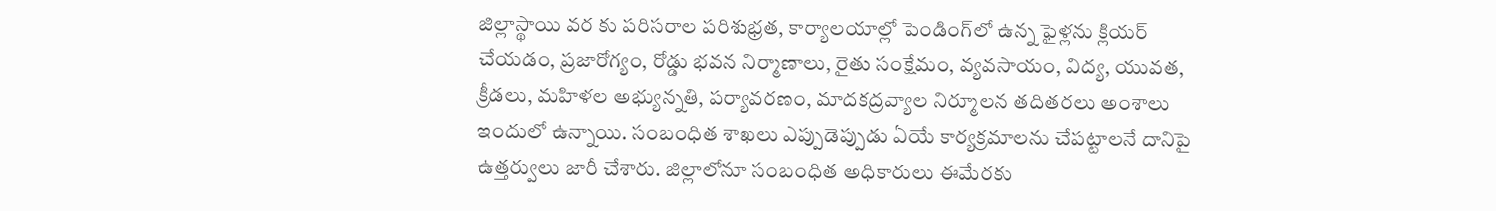జిల్లాస్థాయి వర కు పరిసరాల పరిశుభ్రత, కార్యాలయాల్లో పెండింగ్‌లో ఉన్న ఫైళ్లను క్లియర్‌ చేయడం, ప్రజారోగ్యం, రోడ్డు భవన నిర్మాణాలు, రైతు సంక్షేమం, వ్యవసాయం, విద్య, యువత, క్రీడలు, మహిళల అభ్యున్నతి, పర్యావరణం, మాదకద్రవ్యాల నిర్మూలన తదితరలు అంశాలు ఇందులో ఉన్నాయి. సంబంధిత శాఖలు ఎప్పుడెప్పుడు ఏయే కార్యక్రమాలను చేపట్టాలనే దానిపై ఉత్తర్వులు జారీ చేశారు. జిల్లాలోనూ సంబంధిత అధికారులు ఈమేరకు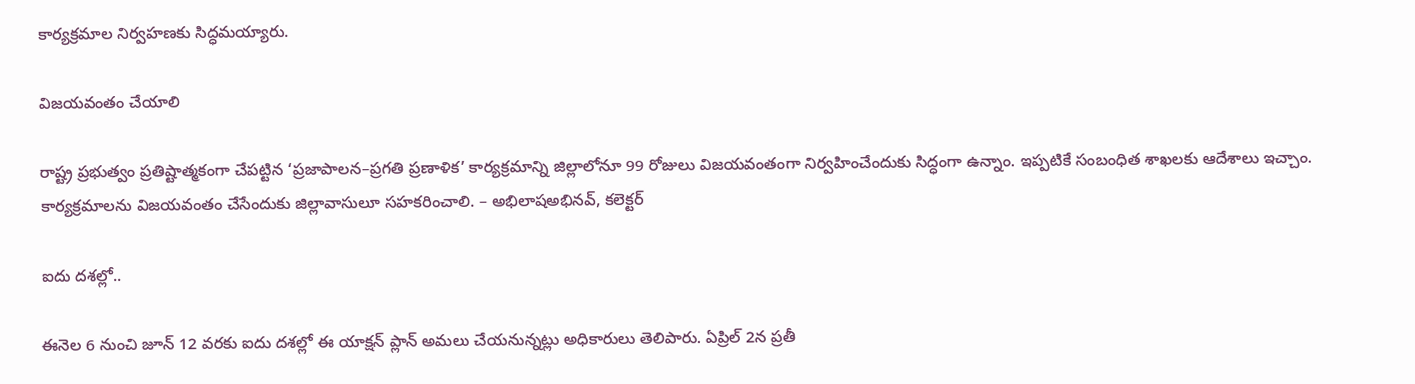కార్యక్రమాల నిర్వహణకు సిద్ధమయ్యారు.

విజయవంతం చేయాలి

రాష్ట్ర ప్రభుత్వం ప్రతిష్టాత్మకంగా చేపట్టిన ‘ప్రజాపాలన–ప్రగతి ప్రణాళిక’ కార్యక్రమాన్ని జిల్లాలోనూ 99 రోజులు విజయవంతంగా నిర్వహించేందుకు సిద్ధంగా ఉన్నాం. ఇప్పటికే సంబంధిత శాఖలకు ఆదేశాలు ఇచ్చాం. కార్యక్రమాలను విజయవంతం చేసేందుకు జిల్లావాసులూ సహకరించాలి. – అభిలాషఅభినవ్‌, కలెక్టర్‌

ఐదు దశల్లో..

ఈనెల 6 నుంచి జూన్‌ 12 వరకు ఐదు దశల్లో ఈ యాక్షన్‌ ప్లాన్‌ అమలు చేయనున్నట్లు అధికారులు తెలిపారు. ఏప్రిల్‌ 2న ప్రతీ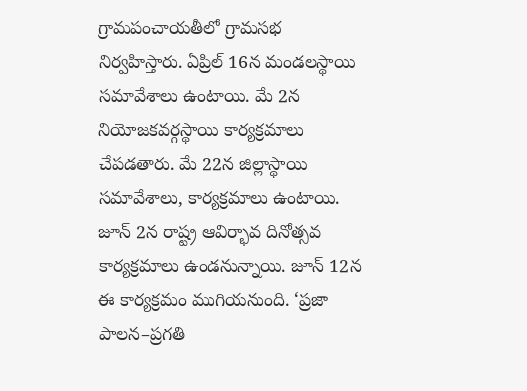గ్రామపంచాయతీలో గ్రామసభ నిర్వహిస్తారు. ఏప్రిల్‌ 16న మండలస్థాయి సమావేశాలు ఉంటాయి. మే 2న నియోజకవర్గస్థాయి కార్యక్రమాలు చేపడతారు. మే 22న జిల్లాస్థాయి సమావేశాలు, కార్యక్రమాలు ఉంటాయి. జూన్‌ 2న రాష్ట్ర ఆవిర్భావ దినోత్సవ కార్యక్రమాలు ఉండనున్నాయి. జూన్‌ 12న ఈ కార్యక్రమం ముగియనుంది. ‘ప్రజా పాలన–ప్రగతి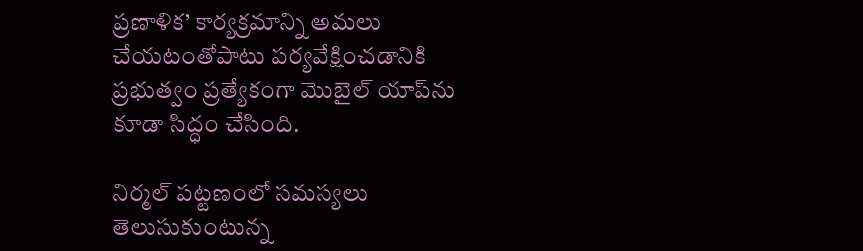ప్రణాళిక’ కార్యక్రమాన్ని అమలు చేయటంతోపాటు పర్యవేక్షించడానికి ప్రభుత్వం ప్రత్యేకంగా మొబైల్‌ యాప్‌ను కూడా సిద్ధం చేసింది.

నిర్మల్‌ పట్టణంలో సమస్యలు తెలుసుకుంటున్న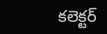కలెక్టర్‌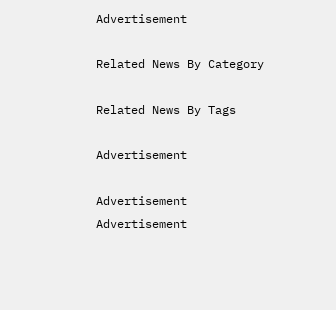Advertisement

Related News By Category

Related News By Tags

Advertisement

Advertisement
Advertisement